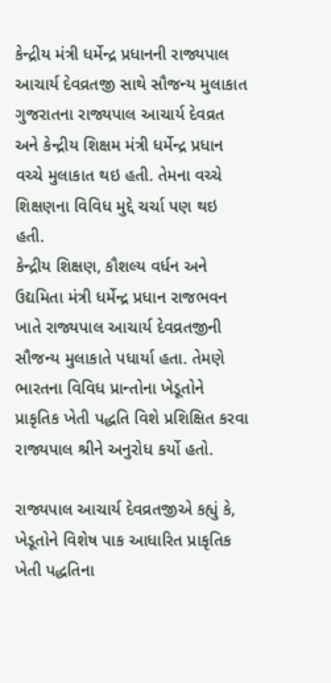કેન્દ્રીય મંત્રી ધર્મેન્દ્ર પ્રધાનની રાજ્યપાલ આચાર્ય દેવવ્રતજી સાથે સૌજન્ય મુલાકાત
ગુજરાતના રાજ્યપાલ આચાર્ય દેવવ્રત અને કેન્દ્રીય શિક્ષમ મંત્રી ધર્મેન્દ્ર પ્રધાન વચ્ચે મુલાકાત થઇ હતી. તેમના વચ્ચે શિક્ષણના વિવિધ મુદ્દે ચર્ચા પણ થઇ હતી.
કેન્દ્રીય શિક્ષણ, કૌશલ્ય વર્ધન અને ઉદ્યમિતા મંત્રી ધર્મેન્દ્ર પ્રધાન રાજભવન ખાતે રાજ્યપાલ આચાર્ય દેવવ્રતજીની સૌજન્ય મુલાકાતે પધાર્યા હતા. તેમણે ભારતના વિવિધ પ્રાન્તોના ખેડૂતોને પ્રાકૃતિક ખેતી પદ્ધતિ વિશે પ્રશિક્ષિત કરવા રાજ્યપાલ શ્રીને અનુરોધ કર્યો હતો.

રાજ્યપાલ આચાર્ય દેવવ્રતજીએ કહ્યું કે, ખેડૂતોને વિશેષ પાક આધારિત પ્રાકૃતિક ખેતી પદ્ધતિના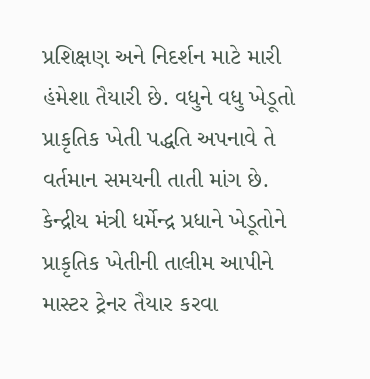પ્રશિક્ષણ અને નિદર્શન માટે મારી હંમેશા તૈયારી છે. વધુને વધુ ખેડૂતો પ્રાકૃતિક ખેતી પદ્ધતિ અપનાવે તે વર્તમાન સમયની તાતી માંગ છે.
કેન્દ્રીય મંત્રી ધર્મેન્દ્ર પ્રધાને ખેડૂતોને પ્રાકૃતિક ખેતીની તાલીમ આપીને માસ્ટર ટ્રેનર તૈયાર કરવા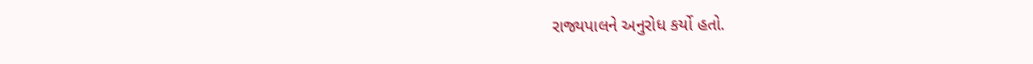રાજ્યપાલને અનુરોધ કર્યો હતો.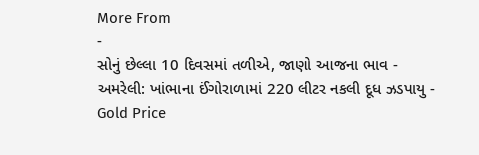More From
-
સોનું છેલ્લા 10 દિવસમાં તળીએ, જાણો આજના ભાવ -
અમરેલી: ખાંભાના ઈંગોરાળામાં 220 લીટર નકલી દૂધ ઝડપાયુ -
Gold Price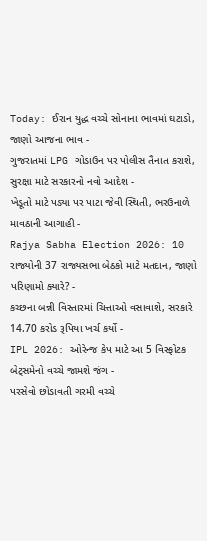Today: ઈરાન યુદ્ધ વચ્ચે સોનાના ભાવમાં ઘટાડો, જાણો આજના ભાવ -
ગુજરાતમાં LPG ગોડાઉન પર પોલીસ તૈનાત કરાશે, સુરક્ષા માટે સરકારનો નવો આદેશ -
ખેડૂતો માટે પડ્યા પર પાટા જેવી સ્થિતી, ભરઉનાળે માવઠાની આગાહી -
Rajya Sabha Election 2026: 10 રાજ્યોની 37 રાજ્યસભા બેઠકો માટે મતદાન, જાણો પરિણામો ક્યારે? -
કચ્છના બન્ની વિસ્તારમાં ચિત્તાઓ વસાવાશે, સરકારે 14.70 કરોડ રૂપિયા ખર્ચ કર્યો -
IPL 2026: ઓરેન્જ કેપ માટે આ 5 વિસ્ફોટક બેટ્સમેનો વચ્ચે જામશે જંગ -
પરસેવો છોડાવતી ગરમી વચ્ચે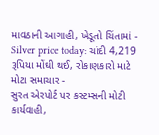માવઠાની આગાહી, ખેડૂતો ચિંતામાં -
Silver price today: ચાંદી 4,219 રૂપિયા મોંઘી થઈ, રોકાણકારો માટે મોટા સમાચાર -
સુરત એરપોર્ટ પર કસ્ટમ્સની મોટી કાર્યવાહી,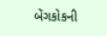બેંગકોકની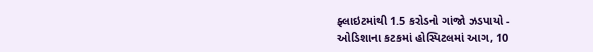ફ્લાઇટમાંથી 1.5 કરોડનો ગાંજો ઝડપાયો -
ઓડિશાના કટકમાં હોસ્પિટલમાં આગ, 10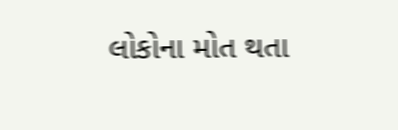લોકોના મોત થતા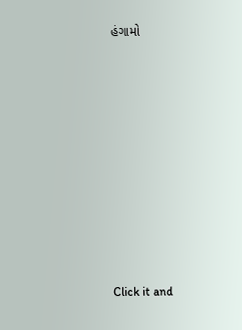હંગામો












Click it and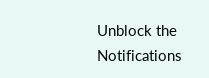Unblock the Notifications